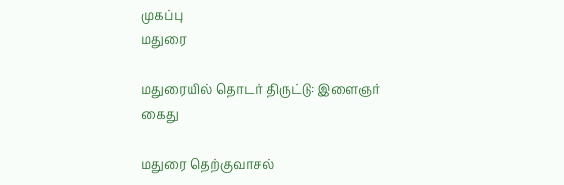முகப்பு
மதுரை

மதுரையில் தொடர் திருட்டு: இளைஞர் கைது

மதுரை தெற்குவாசல்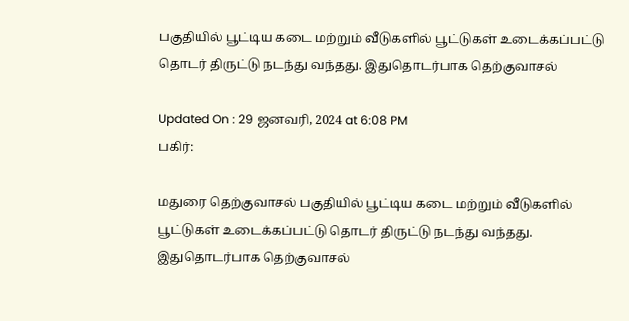பகுதியில் பூட்டிய கடை மற்றும் வீடுகளில் பூட்டுகள் உடைக்கப்பட்டு தொடர் திருட்டு நடந்து வந்தது. இதுதொடர்பாக தெற்குவாசல்

Updated On : 29 ஜனவரி, 2024 at 6:08 PM
பகிர்:

மதுரை தெற்குவாசல் பகுதியில் பூட்டிய கடை மற்றும் வீடுகளில் பூட்டுகள் உடைக்கப்பட்டு தொடர் திருட்டு நடந்து வந்தது. இதுதொடர்பாக தெற்குவாசல்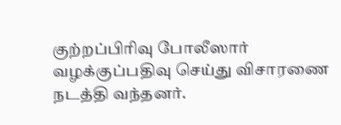குற்றப்பிரிவு போலீஸார் வழக்குப்பதிவு செய்து விசாரணை நடத்தி வந்தனர்.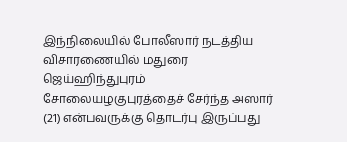இந்நிலையில் போலீஸார் நடத்திய விசாரணையில் மதுரை ஜெய்ஹிந்துபுரம் சோலையழகுபுரத்தைச் சேர்ந்த அஸார் (21) என்பவருக்கு தொடர்பு இருப்பது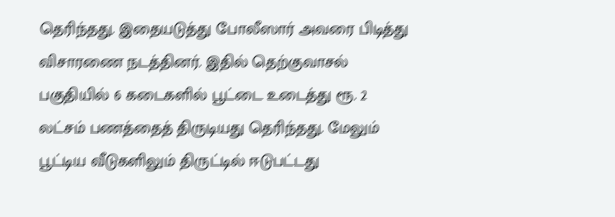தெரிந்தது. இதையடுத்து போலீஸார் அவரை பிடித்து விசாரணை நடத்தினர். இதில் தெற்குவாசல் பகுதியில் 6 கடைகளில் பூட்டை உடைத்து ரூ. 2 லட்சம் பணத்தைத் திருடியது தெரிந்தது. மேலும் பூட்டிய வீடுகளிலும் திருட்டில் ஈடுபட்டது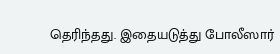தெரிந்தது. இதையடுத்து போலீஸார்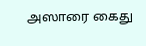அஸாரை கைது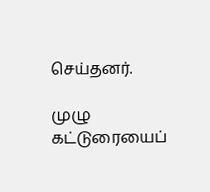செய்தனர்.

முழு கட்டுரையைப்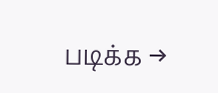படிக்க →